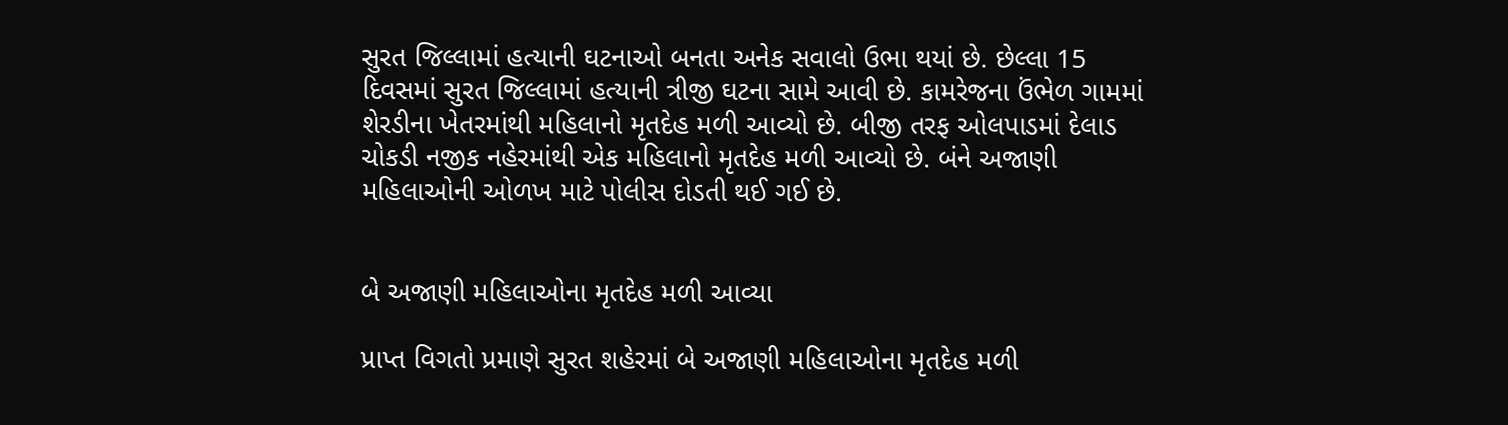સુરત જિલ્લામાં હત્યાની ઘટનાઓ બનતા અનેક સવાલો ઉભા થયાં છે. છેલ્લા 15 દિવસમાં સુરત જિલ્લામાં હત્યાની ત્રીજી ઘટના સામે આવી છે. કામરેજના ઉંભેળ ગામમાં શેરડીના ખેતરમાંથી મહિલાનો મૃતદેહ મળી આવ્યો છે. બીજી તરફ ઓલપાડમાં દેલાડ ચોકડી નજીક નહેરમાંથી એક મહિલાનો મૃતદેહ મળી આવ્યો છે. બંને અજાણી મહિલાઓની ઓળખ માટે પોલીસ દોડતી થઈ ગઈ છે.


બે અજાણી મહિલાઓના મૃતદેહ મળી આવ્યા

પ્રાપ્ત વિગતો પ્રમાણે સુરત શહેરમાં બે અજાણી મહિલાઓના મૃતદેહ મળી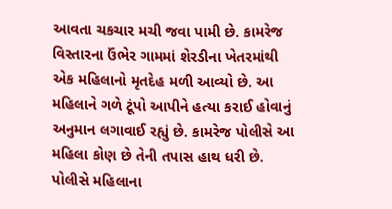આવતા ચકચાર મચી જવા પામી છે. કામરેજ વિસ્તારના ઉંભેર ગામમાં શેરડીના ખેતરમાંથી એક મહિલાનો મૃતદેહ મળી આવ્યો છે. આ મહિલાને ગળે ટૂંપો આપીને હત્યા કરાઈ હોવાનું અનુમાન લગાવાઈ રહ્યું છે. કામરેજ પોલીસે આ મહિલા કોણ છે તેની તપાસ હાથ ધરી છે. પોલીસે મહિલાના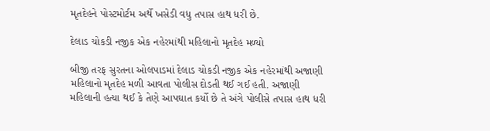મૃતદેહને પોસ્ટમોર્ટમ અર્થે ખસેડી વધુ તપાસ હાથ ધરી છે.

દેલાડ ચોકડી નજીક એક નહેરમાંથી મહિલાનો મૃતદેહ મળ્યો

બીજી તરફ સુરતના ઓલપાડમાં દેલાડ ચોકડી નજીક એક નહેરમાંથી અજાણી મહિલાનો મૃતદેહ મળી આવતા પોલીસ દોડતી થઈ ગઈ હતી. અજાણી મહિલાની હત્યા થઈ કે તેણે આપઘાત કર્યો છે તે અંગે પોલીસે તપાસ હાથ ધરી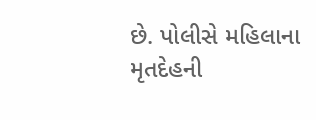છે. પોલીસે મહિલાના મૃતદેહની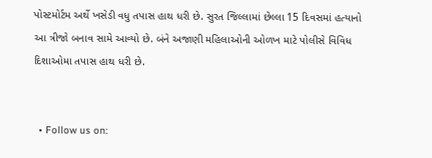પોસ્ટમોર્ટમ અર્થે ખસેડી વધુ તપાસ હાથ ધરી છે. સુરત જિલ્લામાં છેલ્લા 15 દિવસમાં હત્યાનો આ ત્રીજો બનાવ સામે આવ્યો છે. બંને અજાણી મહિલાઓની ઓળખ માટે પોલીસે વિવિધ દિશાઓમા તપાસ હાથ ધરી છે.


  • Follow us on: